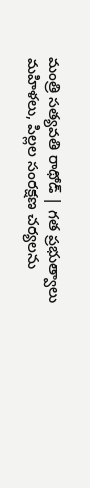మంత్రి సత్యవతి రాథోడ్ | గత ప్రభుత్వాలు మహిళలు, పిల్లల సంరక్షణ చర్యలను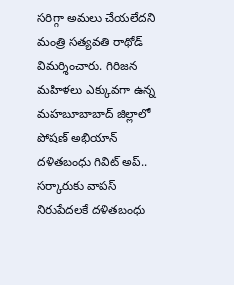సరిగ్గా అమలు చేయలేదని మంత్రి సత్యవతి రాథోడ్ విమర్శించారు. గిరిజన మహిళలు ఎక్కువగా ఉన్న మహబూబాబాద్ జిల్లాలో పోషణ్ అభియాన్
దళితబంధు గివిట్ అప్.. సర్కారుకు వాపస్ నిరుపేదలకే దళితబంధు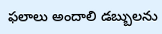ఫలాలు అందాలి డబ్బులను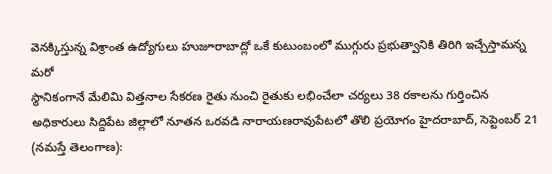వెనక్కిస్తున్న విశ్రాంత ఉద్యోగులు హుజూరాబాద్లో ఒకే కుటుంబంలో ముగ్గురు ప్రభుత్వానికి తిరిగి ఇచ్చేస్తామన్న మరో
స్థానికంగానే మేలిమి విత్తనాల సేకరణ రైతు నుంచి రైతుకు లభించేలా చర్యలు 38 రకాలను గుర్తించిన అధికారులు సిద్దిపేట జిల్లాలో నూతన ఒరవడి నారాయణరావుపేటలో తొలి ప్రయోగం హైదరాబాద్, సెప్టెంబర్ 21 (నమస్తే తెలంగాణ):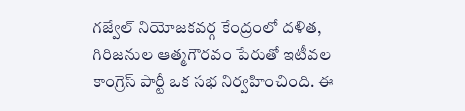గజ్వేల్ నియోజకవర్గ కేంద్రంలో దళిత, గిరిజనుల ఆత్మగౌరవం పేరుతో ఇటీవల కాంగ్రెస్ పార్టీ ఒక సభ నిర్వహించింది. ఈ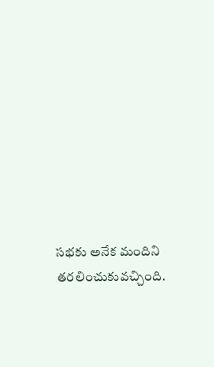సభకు అనేక మందిని తరలించుకువచ్చింది.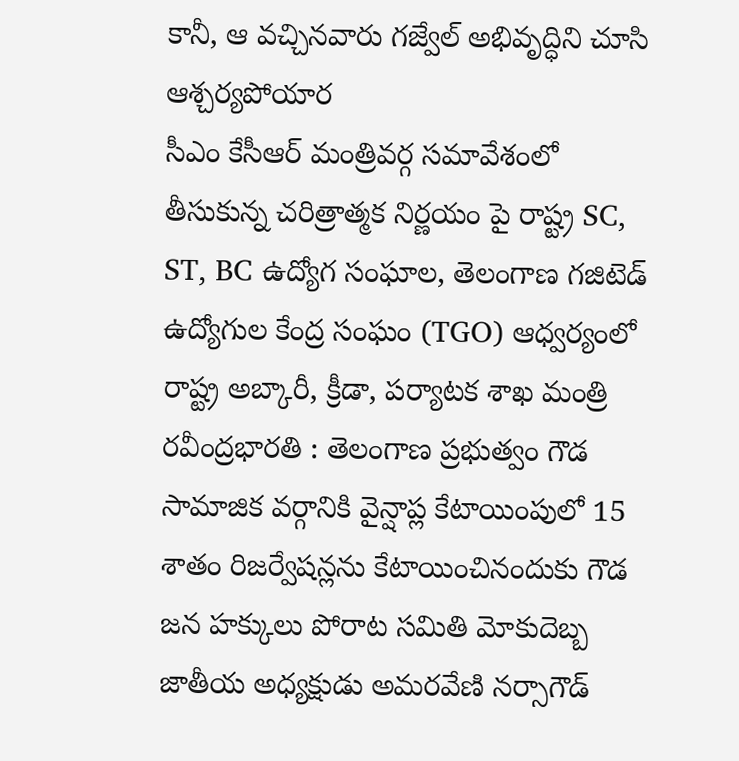కానీ, ఆ వచ్చినవారు గజ్వేల్ అభివృద్ధిని చూసి ఆశ్చర్యపోయార
సీఎం కేసీఆర్ మంత్రివర్గ సమావేశంలో తీసుకున్న చరిత్రాత్మక నిర్ణయం పై రాష్ట్ర SC, ST, BC ఉద్యోగ సంఘాల, తెలంగాణ గజిటెడ్ ఉద్యోగుల కేంద్ర సంఘం (TGO) ఆధ్వర్యంలో రాష్ట్ర అబ్కారీ, క్రీడా, పర్యాటక శాఖ మంత్రి
రవీంద్రభారతి : తెలంగాణ ప్రభుత్వం గౌడ సామాజిక వర్గానికి వైన్షాప్ల కేటాయింపులో 15 శాతం రిజర్వేషన్లను కేటాయించినందుకు గౌడ జన హక్కులు పోరాట సమితి మోకుదెబ్బ జాతీయ అధ్యక్షుడు అమరవేణి నర్సాగౌడ్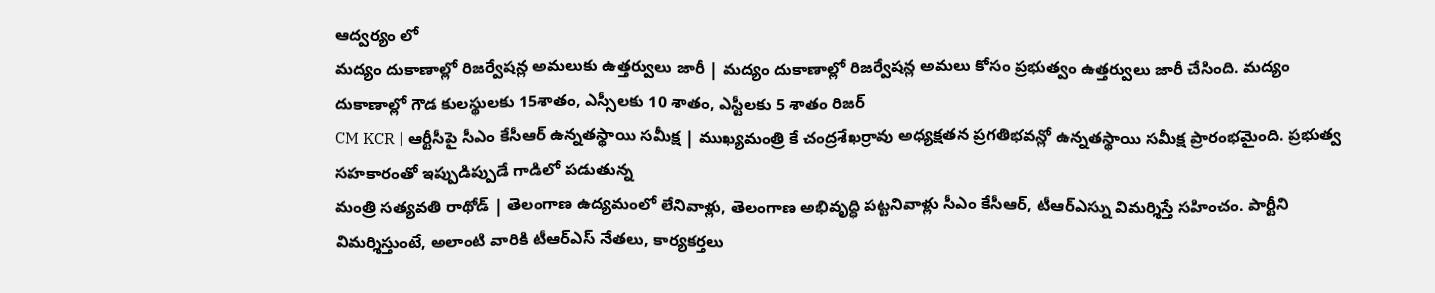ఆద్వర్యం లో
మద్యం దుకాణాల్లో రిజర్వేషన్ల అమలుకు ఉత్తర్వులు జారీ | మద్యం దుకాణాల్లో రిజర్వేషన్ల అమలు కోసం ప్రభుత్వం ఉత్తర్వులు జారీ చేసింది. మద్యం దుకాణాల్లో గౌడ కులస్థులకు 15శాతం, ఎస్సీలకు 10 శాతం, ఎస్టీలకు 5 శాతం రిజర్
CM KCR | ఆర్టీసీపై సీఎం కేసీఆర్ ఉన్నతస్థాయి సమీక్ష | ముఖ్యమంత్రి కే చంద్రశేఖర్రావు అధ్యక్షతన ప్రగతిభవన్లో ఉన్నతస్థాయి సమీక్ష ప్రారంభమైంది. ప్రభుత్వ సహకారంతో ఇప్పుడిప్పుడే గాడిలో పడుతున్న
మంత్రి సత్యవతి రాథోడ్ | తెలంగాణ ఉద్యమంలో లేనివాళ్లు, తెలంగాణ అభివృద్ధి పట్టనివాళ్లు సీఎం కేసీఆర్, టీఆర్ఎస్ను విమర్శిస్తే సహించం. పార్టీని విమర్శిస్తుంటే, అలాంటి వారికి టీఆర్ఎస్ నేతలు, కార్యకర్తలు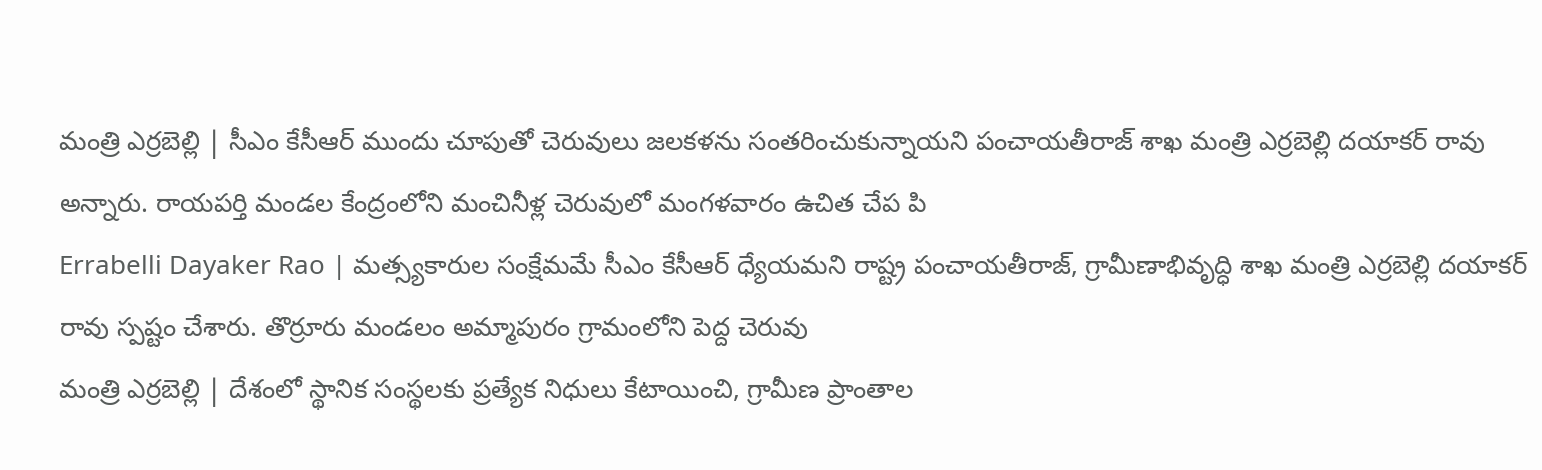మంత్రి ఎర్రబెల్లి | సీఎం కేసీఆర్ ముందు చూపుతో చెరువులు జలకళను సంతరించుకున్నాయని పంచాయతీరాజ్ శాఖ మంత్రి ఎర్రబెల్లి దయాకర్ రావు అన్నారు. రాయపర్తి మండల కేంద్రంలోని మంచినీళ్ల చెరువులో మంగళవారం ఉచిత చేప పి
Errabelli Dayaker Rao | మత్స్యకారుల సంక్షేమమే సీఎం కేసీఆర్ ధ్యేయమని రాష్ట్ర పంచాయతీరాజ్, గ్రామీణాభివృద్ధి శాఖ మంత్రి ఎర్రబెల్లి దయాకర్ రావు స్పష్టం చేశారు. తొర్రూరు మండలం అమ్మాపురం గ్రామంలోని పెద్ద చెరువు
మంత్రి ఎర్రబెల్లి | దేశంలో స్థానిక సంస్థలకు ప్రత్యేక నిధులు కేటాయించి, గ్రామీణ ప్రాంతాల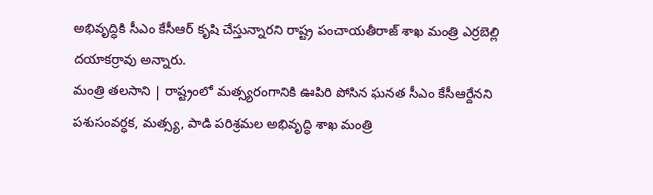అభివృద్ధికి సీఎం కేసీఆర్ కృషి చేస్తున్నారని రాష్ట్ర పంచాయతీరాజ్ శాఖ మంత్రి ఎర్రబెల్లి దయాకర్రావు అన్నారు.
మంత్రి తలసాని | రాష్ట్రంలో మత్స్యరంగానికి ఊపిరి పోసిన ఘనత సీఎం కేసీఆర్దేనని పశుసంవర్ధక, మత్స్య, పాడి పరిశ్రమల అభివృద్ధి శాఖ మంత్రి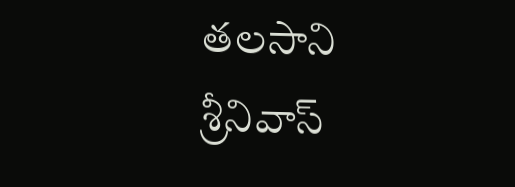తలసాని శ్రీనివాస్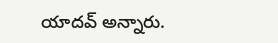యాదవ్ అన్నారు.